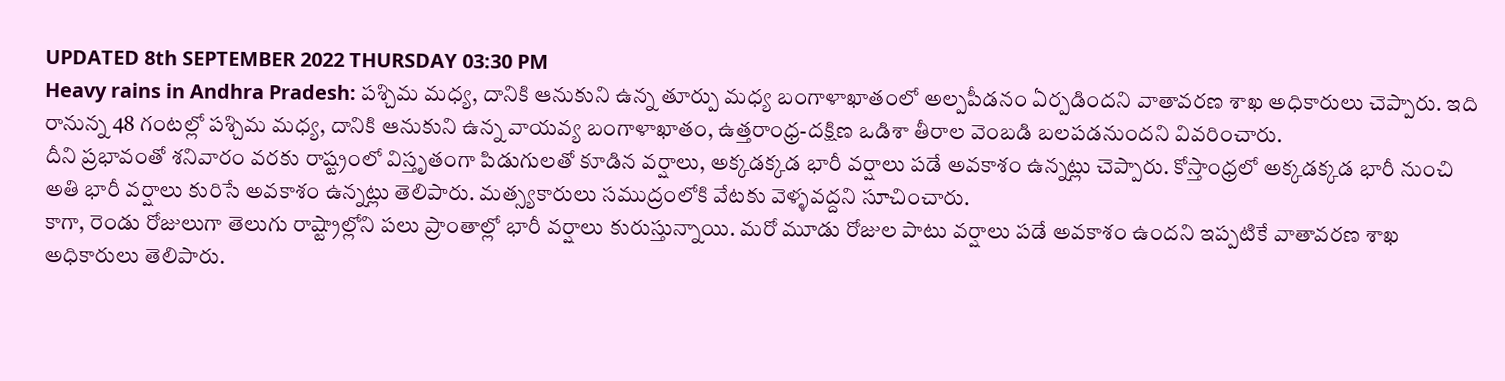UPDATED 8th SEPTEMBER 2022 THURSDAY 03:30 PM
Heavy rains in Andhra Pradesh: పశ్చిమ మధ్య, దానికి ఆనుకుని ఉన్న తూర్పు మధ్య బంగాళాఖాతంలో అల్పపీడనం ఏర్పడిందని వాతావరణ శాఖ అధికారులు చెప్పారు. ఇది రానున్న 48 గంటల్లో పశ్చిమ మధ్య, దానికి ఆనుకుని ఉన్న వాయవ్య బంగాళాఖాతం, ఉత్తరాంధ్ర-దక్షిణ ఒడిశా తీరాల వెంబడి బలపడనుందని వివరించారు.
దీని ప్రభావంతో శనివారం వరకు రాష్ట్రంలో విస్తృతంగా పిడుగులతో కూడిన వర్షాలు, అక్కడక్కడ భారీ వర్షాలు పడే అవకాశం ఉన్నట్లు చెప్పారు. కోస్తాంధ్రలో అక్కడక్కడ భారీ నుంచి అతి భారీ వర్షాలు కురిసే అవకాశం ఉన్నట్లు తెలిపారు. మత్స్యకారులు సముద్రంలోకి వేటకు వెళ్ళవద్దని సూచించారు.
కాగా, రెండు రోజులుగా తెలుగు రాష్ట్రాల్లోని పలు ప్రాంతాల్లో భారీ వర్షాలు కురుస్తున్నాయి. మరో మూడు రోజుల పాటు వర్షాలు పడే అవకాశం ఉందని ఇప్పటికే వాతావరణ శాఖ అధికారులు తెలిపారు.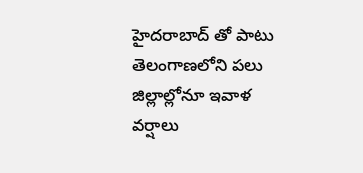హైదరాబాద్ తో పాటు తెలంగాణలోని పలు జిల్లాల్లోనూ ఇవాళ వర్షాలు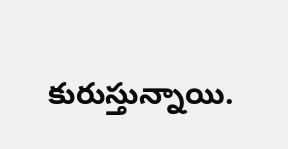కురుస్తున్నాయి.